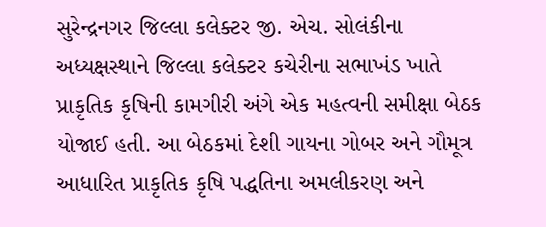સુરેન્દ્રનગર જિલ્લા કલેક્ટર જી. એચ. સોલંકીના અધ્યક્ષસ્થાને જિલ્લા કલેક્ટર કચેરીના સભાખંડ ખાતે પ્રાકૃતિક કૃષિની કામગીરી અંગે એક મહત્વની સમીક્ષા બેઠક યોજાઈ હતી. આ બેઠકમાં દેશી ગાયના ગોબર અને ગૌમૂત્ર આધારિત પ્રાકૃતિક કૃષિ પદ્ધતિના અમલીકરણ અને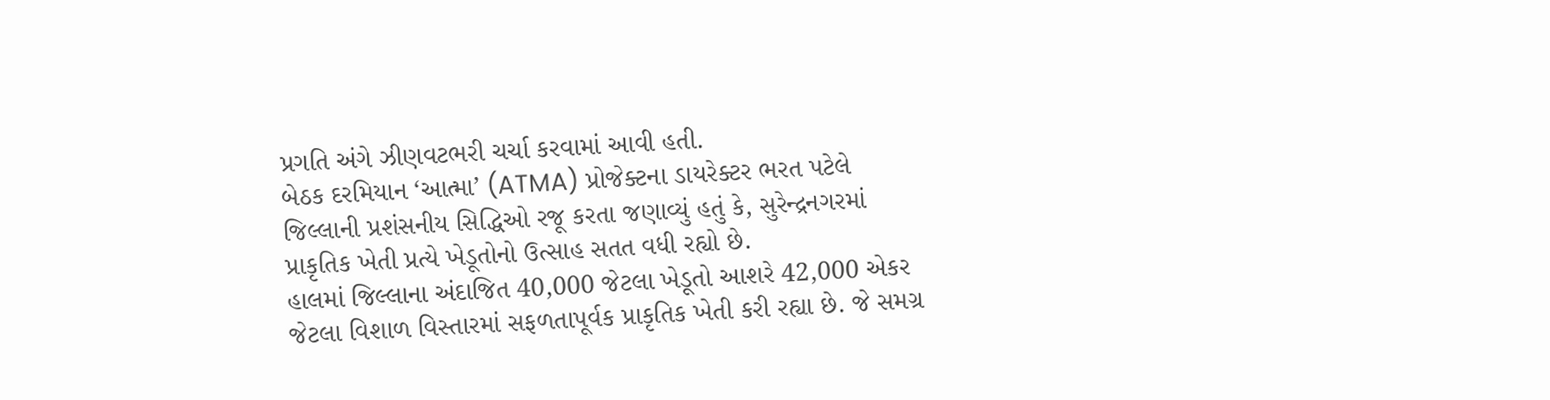પ્રગતિ અંગે ઝીણવટભરી ચર્ચા કરવામાં આવી હતી.
બેઠક દરમિયાન ‘આત્મા’ (ATMA) પ્રોજેક્ટના ડાયરેક્ટર ભરત પટેલે જિલ્લાની પ્રશંસનીય સિદ્ધિઓ રજૂ કરતા જણાવ્યું હતું કે, સુરેન્દ્રનગરમાં પ્રાકૃતિક ખેતી પ્રત્યે ખેડૂતોનો ઉત્સાહ સતત વધી રહ્યો છે.
હાલમાં જિલ્લાના અંદાજિત 40,000 જેટલા ખેડૂતો આશરે 42,000 એકર જેટલા વિશાળ વિસ્તારમાં સફળતાપૂર્વક પ્રાકૃતિક ખેતી કરી રહ્યા છે. જે સમગ્ર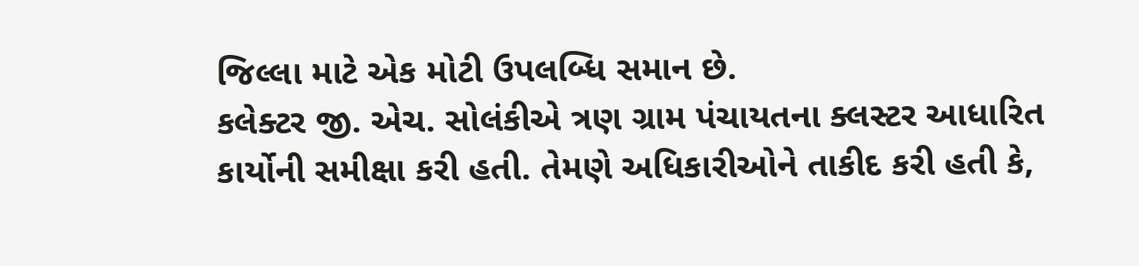જિલ્લા માટે એક મોટી ઉપલબ્ધિ સમાન છે.
કલેક્ટર જી. એચ. સોલંકીએ ત્રણ ગ્રામ પંચાયતના ક્લસ્ટર આધારિત કાર્યોની સમીક્ષા કરી હતી. તેમણે અધિકારીઓને તાકીદ કરી હતી કે,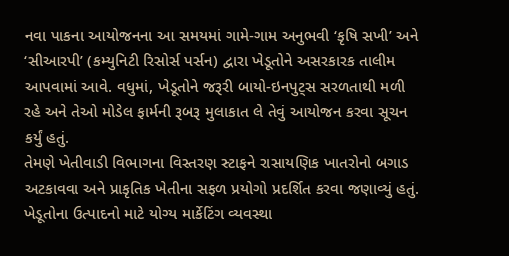નવા પાકના આયોજનના આ સમયમાં ગામે-ગામ અનુભવી ‘કૃષિ સખી’ અને ‘સીઆરપી’ (કમ્યુનિટી રિસોર્સ પર્સન) દ્વારા ખેડૂતોને અસરકારક તાલીમ આપવામાં આવે. વધુમાં, ખેડૂતોને જરૂરી બાયો-ઇનપુટ્સ સરળતાથી મળી રહે અને તેઓ મોડેલ ફાર્મની રૂબરૂ મુલાકાત લે તેવું આયોજન કરવા સૂચન કર્યું હતું.
તેમણે ખેતીવાડી વિભાગના વિસ્તરણ સ્ટાફને રાસાયણિક ખાતરોનો બગાડ અટકાવવા અને પ્રાકૃતિક ખેતીના સફળ પ્રયોગો પ્રદર્શિત કરવા જણાવ્યું હતું. ખેડૂતોના ઉત્પાદનો માટે યોગ્ય માર્કેટિંગ વ્યવસ્થા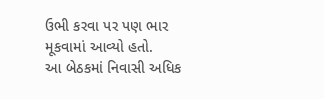ઉભી કરવા પર પણ ભાર મૂકવામાં આવ્યો હતો.
આ બેઠકમાં નિવાસી અધિક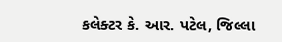કલેક્ટર કે. આર. પટેલ, જિલ્લા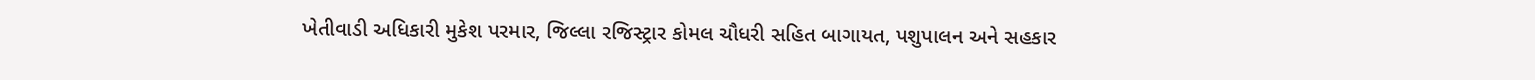ખેતીવાડી અધિકારી મુકેશ પરમાર, જિલ્લા રજિસ્ટ્રાર કોમલ ચૌધરી સહિત બાગાયત, પશુપાલન અને સહકાર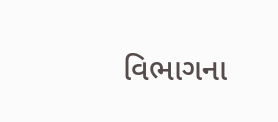વિભાગના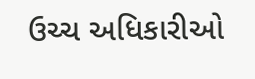ઉચ્ચ અધિકારીઓ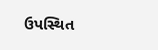ઉપસ્થિત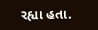રહ્યા હતા.